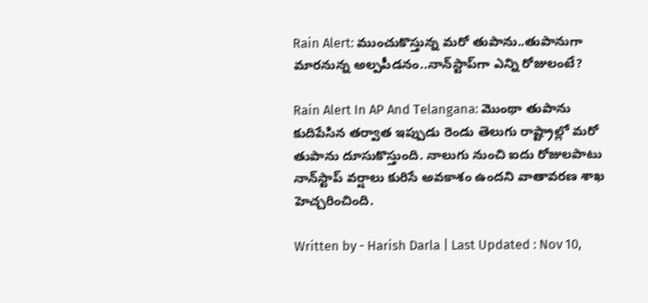Rain Alert: ముంచుకొస్తున్న మరో తుపాను..తుపానుగా మారనున్న అల్పపీడనం..నాన్‌స్టాప్‌గా ఎన్ని రోజులంటే?

Rain Alert In AP And Telangana: మొంథా తుపాను కుదిపేసిన తర్వాత ఇప్పుడు రెండు తెలుగు రాష్ట్రాల్లో మరో తుపాను దూసుకొస్తుంది. నాలుగు నుంచి ఐదు రోజులపాటు నాన్‌స్టాప్ వర్షాలు కురిసే అవకాశం ఉందని వాతావరణ శాఖ హెచ్చరించింది.

Written by - Harish Darla | Last Updated : Nov 10,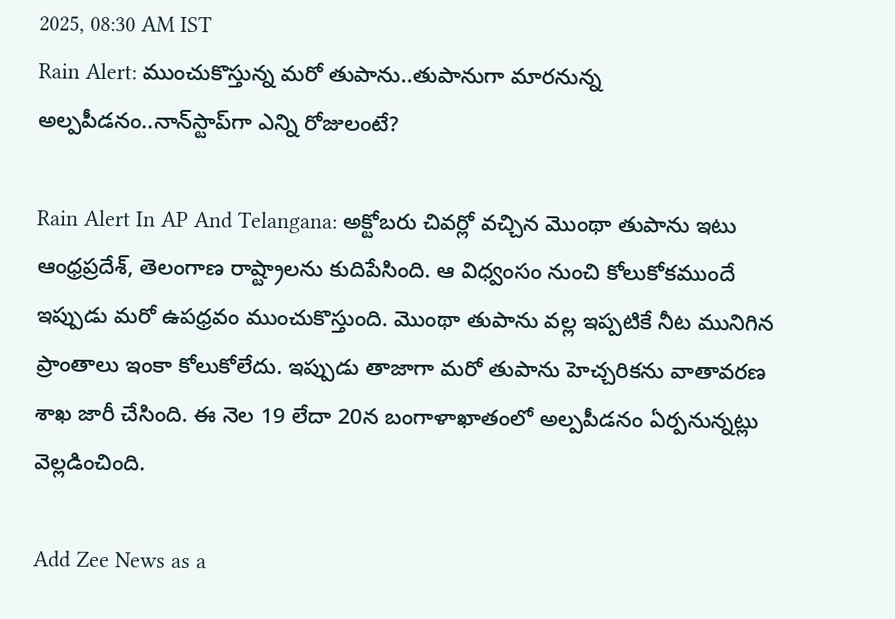2025, 08:30 AM IST
Rain Alert: ముంచుకొస్తున్న మరో తుపాను..తుపానుగా మారనున్న అల్పపీడనం..నాన్‌స్టాప్‌గా ఎన్ని రోజులంటే?

Rain Alert In AP And Telangana: అక్టోబరు చివర్లో వచ్చిన మొంథా తుపాను ఇటు ఆంధ్రప్రదేశ్, తెలంగాణ రాష్ట్రాలను కుదిపేసింది. ఆ విధ్వంసం నుంచి కోలుకోకముందే ఇప్పుడు మరో ఉపధ్రవం ముంచుకొస్తుంది. మొంథా తుపాను వల్ల ఇప్పటికే నీట మునిగిన ప్రాంతాలు ఇంకా కోలుకోలేదు. ఇప్పుడు తాజాగా మరో తుపాను హెచ్చరికను వాతావరణ శాఖ జారీ చేసింది. ఈ నెల 19 లేదా 20న బంగాళాఖాతంలో అల్పపీడనం ఏర్పనున్నట్లు వెల్లడించింది.

Add Zee News as a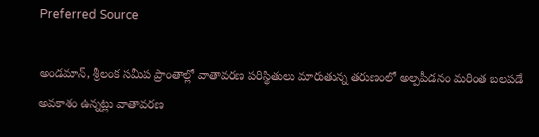Preferred Source

అండమాన్, శ్రీలంక సమీప ప్రాంతాల్లో వాతావరణ పరిస్థితులు మారుతున్న తరుణంలో అల్పపీడనం మరింత బలపడే అవకాశం ఉన్నట్లు వాతావరణ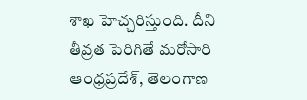శాఖ హెచ్చరిస్తుంది. దీని తీవ్రత పెరిగితే మరోసారి ఆంధ్రప్రదేశ్, తెలంగాణ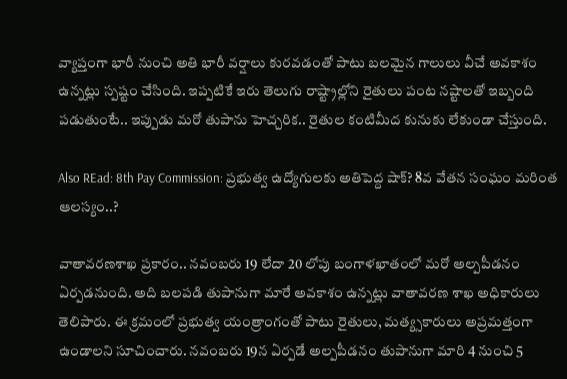వ్యాప్తంగా భారీ నుంచి అతి భారీ వర్షాలు కురవడంతో పాటు బలమైన గాలులు వీచే అవకాశం ఉన్నట్లు స్పష్టం చేసింది. ఇప్పటికే ఇరు తెలుగు రాష్ట్రాల్లోని రైతులు పంట నష్టాలతో ఇబ్బంది పడుతుంటే.. ఇప్పుడు మరో తుపాను హెచ్చరిక.. రైతుల కంటిమీద కునుకు లేకుండా చేస్తుంది.

Also REad: 8th Pay Commission: ప్రభుత్వ ఉద్యోగులకు అతిపెద్ద షాక్? 8వ వేతన సంఘం మరింత ఆలస్యం..?

వాతావరణశాఖ ప్రకారం.. నవంబరు 19 లేదా 20 లోపు బంగాళఖాతంలో మరో అల్పపీడనం ఏర్పడనుంది. అది బలపడి తుపానుగా మారే అవకాశం ఉన్నట్లు వాతావరణ శాఖ అధికారులు తెలిపారు. ఈ క్రమంలో ప్రభుత్వ యంత్రాంగంతో పాటు రైతులు, మత్య్సకారులు అప్రమత్తంగా ఉండాలని సూచించారు. నవంబరు 19న ఏర్పడే అల్పపీడనం తుపానుగా మారి 4 నుంచి 5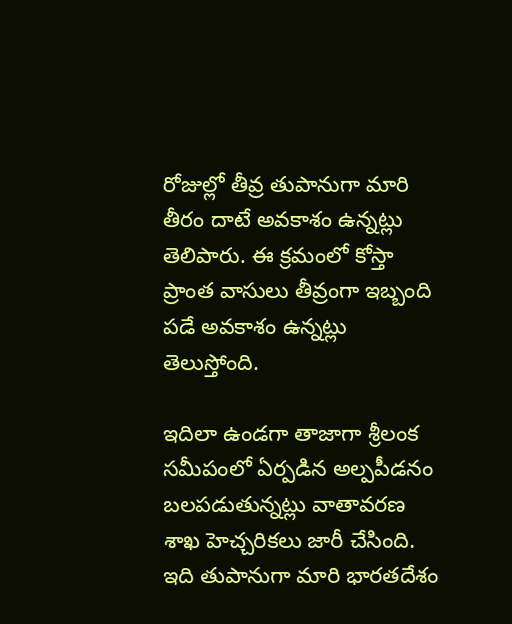రోజుల్లో తీవ్ర తుపానుగా మారి తీరం దాటే అవకాశం ఉన్నట్లు తెలిపారు. ఈ క్రమంలో కోస్తా ప్రాంత వాసులు తీవ్రంగా ఇబ్బంది పడే అవకాశం ఉన్నట్లు తెలుస్తోంది.

ఇదిలా ఉండగా తాజాగా శ్రీలంక సమీపంలో ఏర్పడిన అల్పపీడనం బలపడుతున్నట్లు వాతావరణ శాఖ హెచ్చరికలు జారీ చేసింది. ఇది తుపానుగా మారి భారతదేశం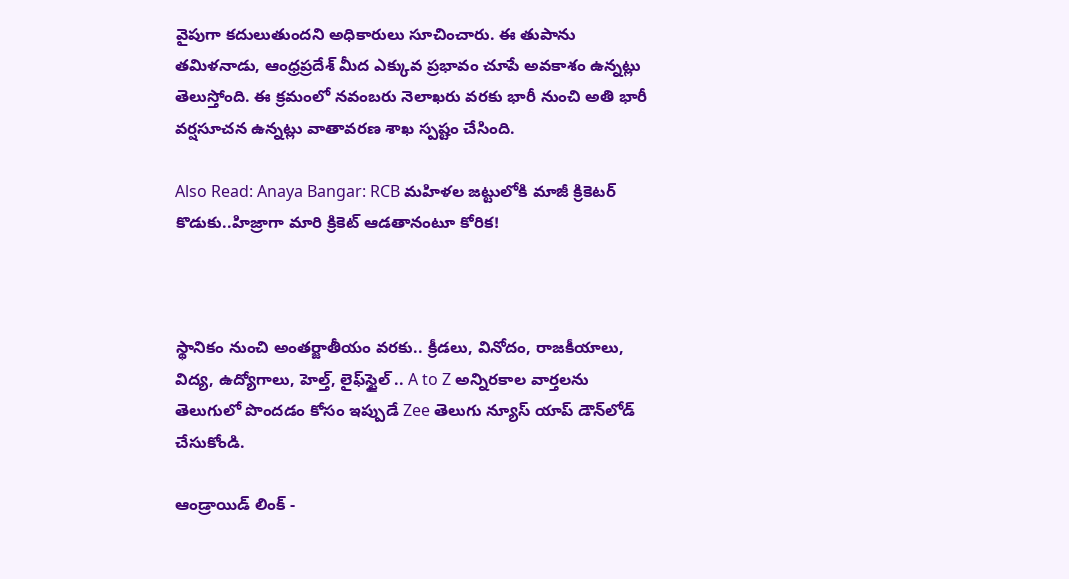వైపుగా కదులుతుందని అధికారులు సూచించారు. ఈ తుపాను తమిళనాడు, ఆంధ్రప్రదేశ్‌ మీద ఎక్కువ ప్రభావం చూపే అవకాశం ఉన్నట్లు తెలుస్తోంది. ఈ క్రమంలో నవంబరు నెలాఖరు వరకు భారీ నుంచి అతి భారీ వర్షసూచన ఉన్నట్లు వాతావరణ శాఖ స్పష్టం చేసింది.

Also Read: Anaya Bangar: RCB మహిళల జట్టులోకి మాజీ క్రికెటర్ కొడుకు..హిజ్రాగా మారి క్రికెట్ ఆడతానంటూ కోరిక!



స్థానికం నుంచి అంతర్జాతీయం వరకు.. క్రీడలు, వినోదం, రాజకీయాలు, విద్య, ఉద్యోగాలు, హెల్త్, లైఫ్‌స్టైల్ .. A to Z అన్నిరకాల వార్తలను తెలుగులో పొందడం కోసం ఇప్పుడే Zee తెలుగు న్యూస్ యాప్ డౌన్‌లోడ్ చేసుకోండి.

ఆండ్రాయిడ్ లింక్ -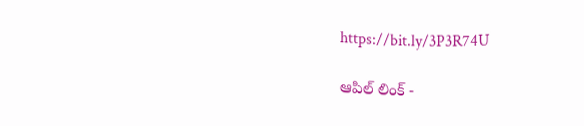https://bit.ly/3P3R74U

ఆపిల్ లింక్ -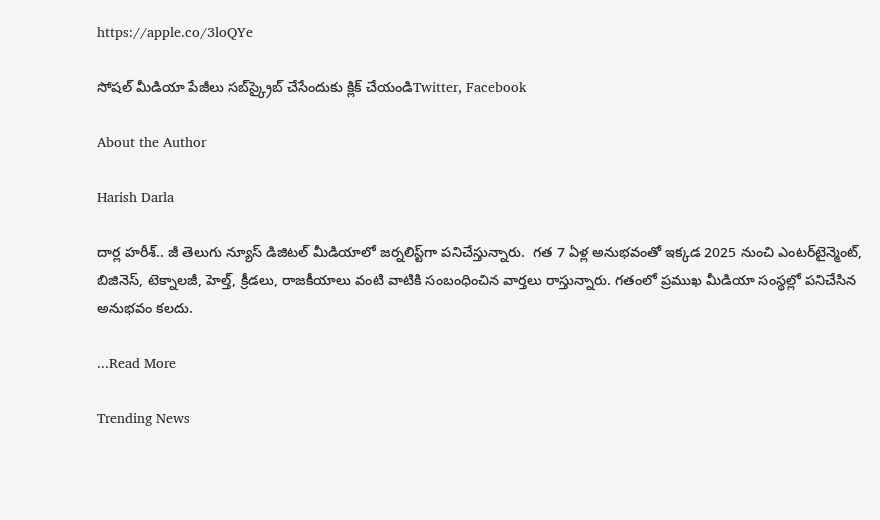https://apple.co/3loQYe

సోషల్ మీడియా పేజీలు సబ్‌స్క్రైబ్ చేసేందుకు క్లిక్ చేయండిTwitter, Facebook

About the Author

Harish Darla

దార్ల హరీశ్.. జీ తెలుగు న్యూస్ డిజిటల్ మీడియాలో జర్నలిస్ట్‌గా పనిచేస్తున్నారు.  గత 7 ఏళ్ల అనుభవంతో ఇక్కడ 2025 నుంచి ఎంటర్‌టైన్మెంట్, బిజినెస్, టెక్నాలజీ, హెల్త్, క్రీడలు, రాజకీయాలు వంటి వాటికి సంబంధించిన వార్తలు రాస్తున్నారు. గతంలో ప్రముఖ మీడియా సంస్థల్లో పనిచేసిన అనుభవం కలదు.

...Read More

Trending News